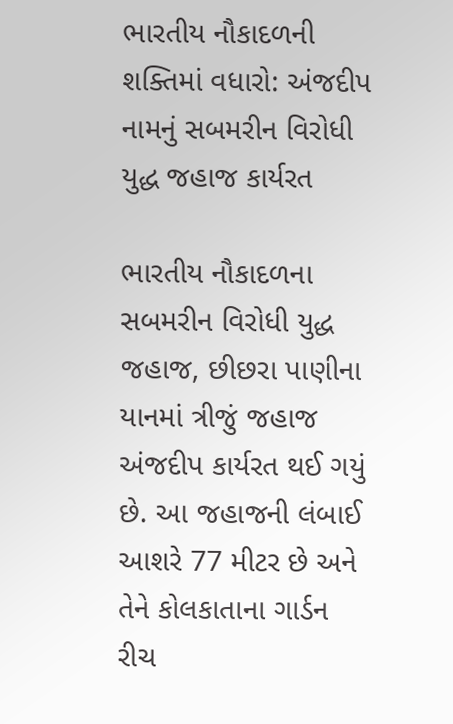ભારતીય નૌકાદળની શક્તિમાં વધારો: અંજદીપ નામનું સબમરીન વિરોધી યુદ્ધ જહાજ કાર્યરત

ભારતીય નૌકાદળના સબમરીન વિરોધી યુદ્ધ જહાજ, છીછરા પાણીના યાનમાં ત્રીજું જહાજ અંજદીપ કાર્યરત થઈ ગયું છે. આ જહાજની લંબાઈ આશરે 77 મીટર છે અને તેને કોલકાતાના ગાર્ડન રીચ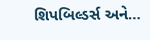શિપબિલ્ડર્સ અને…